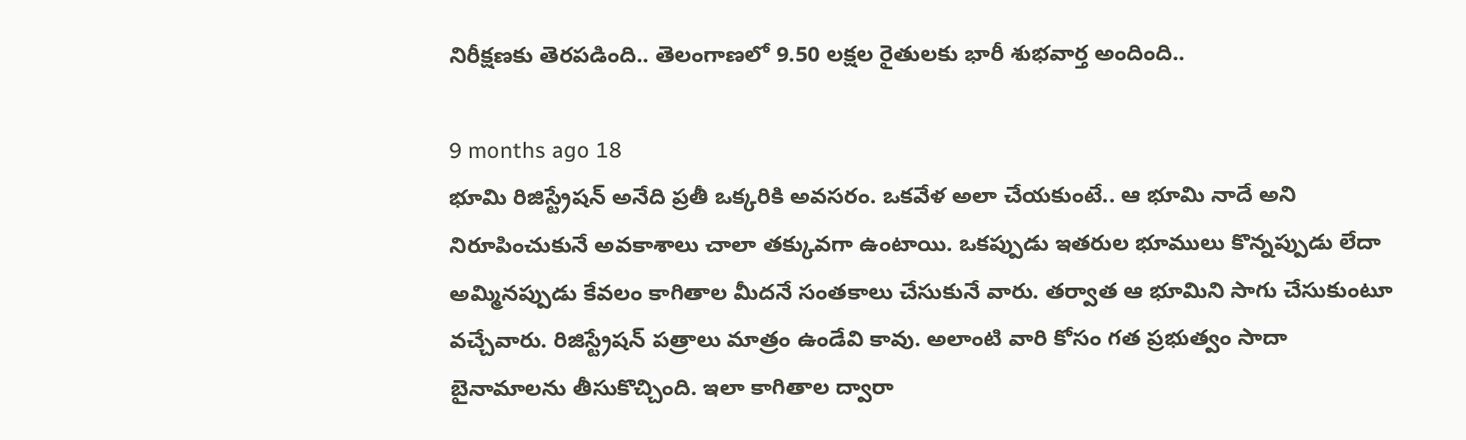నిరీక్షణకు తెరపడింది.. తెలంగాణలో 9.50 లక్షల రైతులకు భారీ శుభవార్త అందింది..

9 months ago 18
భూమి రిజిస్ట్రేషన్ అనేది ప్రతీ ఒక్కరికి అవసరం. ఒకవేళ అలా చేయకుంటే.. ఆ భూమి నాదే అని నిరూపించుకునే అవకాశాలు చాలా తక్కువగా ఉంటాయి. ఒకప్పుడు ఇతరుల భూములు కొన్నప్పుడు లేదా అమ్మినప్పుడు కేవలం కాగితాల మీదనే సంతకాలు చేసుకునే వారు. తర్వాత ఆ భూమిని సాగు చేసుకుంటూ వచ్చేవారు. రిజిస్ట్రేషన్ పత్రాలు మాత్రం ఉండేవి కావు. అలాంటి వారి కోసం గత ప్రభుత్వం సాదా బైనామాలను తీసుకొచ్చింది. ఇలా కాగితాల ద్వారా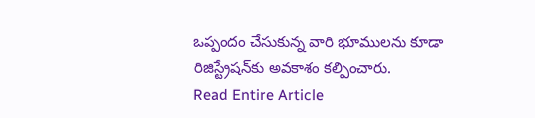ఒప్పందం చేసుకున్న వారి భూములను కూడా రిజిస్ట్రేషన్‌కు అవకాశం కల్పించారు.
Read Entire Article